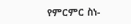የምርምር ስነ-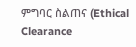ምግባር ስልጠና (Ethical Clearance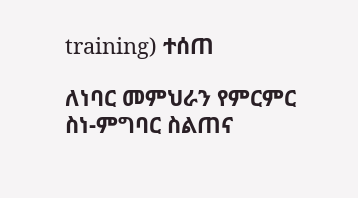training) ተሰጠ

ለነባር መምህራን የምርምር ስነ-ምግባር ስልጠና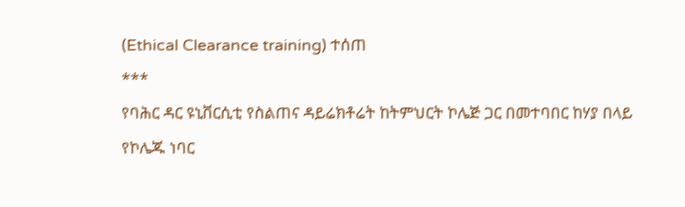(Ethical Clearance training) ተሰጠ
***
የባሕር ዳር ዩኒቨርሲቲ የስልጠና ዳይሬክቶሬት ከትምህርት ኮሌጅ ጋር በመተባበር ከሃያ በላይ የኮሌጁ ነባር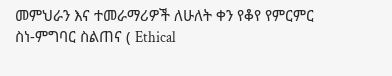መምህራን እና ተመራማሪዎች ለሁለት ቀን የቆየ የምርምር ስነ-ምግባር ስልጠና ( Ethical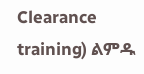Clearance training) ልምዱ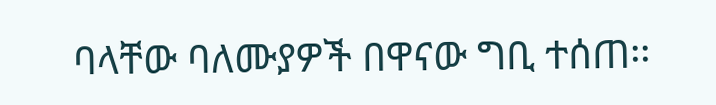ባላቸው ባለሙያዎች በዋናው ግቢ ተሰጠ፡፡